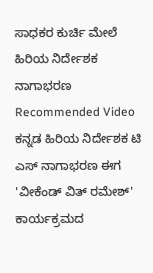ಸಾಧಕರ ಕುರ್ಚಿ ಮೇಲೆ ಹಿರಿಯ ನಿರ್ದೇಶಕ ನಾಗಾಭರಣ
Recommended Video
ಕನ್ನಡ ಹಿರಿಯ ನಿರ್ದೇಶಕ ಟಿ ಎಸ್ ನಾಗಾಭರಣ ಈಗ 'ವೀಕೆಂಡ್ ವಿತ್ ರಮೇಶ್' ಕಾರ್ಯಕ್ರಮದ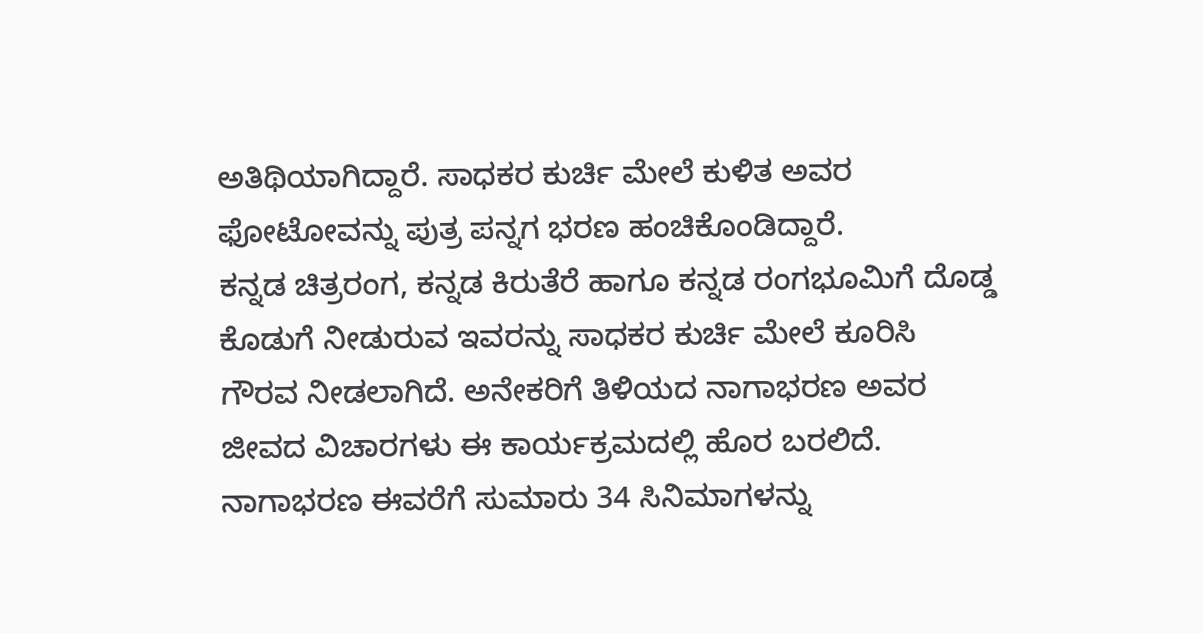ಅತಿಥಿಯಾಗಿದ್ದಾರೆ. ಸಾಧಕರ ಕುರ್ಚಿ ಮೇಲೆ ಕುಳಿತ ಅವರ ಫೋಟೋವನ್ನು ಪುತ್ರ ಪನ್ನಗ ಭರಣ ಹಂಚಿಕೊಂಡಿದ್ದಾರೆ.
ಕನ್ನಡ ಚಿತ್ರರಂಗ, ಕನ್ನಡ ಕಿರುತೆರೆ ಹಾಗೂ ಕನ್ನಡ ರಂಗಭೂಮಿಗೆ ದೊಡ್ಡ ಕೊಡುಗೆ ನೀಡುರುವ ಇವರನ್ನು ಸಾಧಕರ ಕುರ್ಚಿ ಮೇಲೆ ಕೂರಿಸಿ ಗೌರವ ನೀಡಲಾಗಿದೆ. ಅನೇಕರಿಗೆ ತಿಳಿಯದ ನಾಗಾಭರಣ ಅವರ ಜೀವದ ವಿಚಾರಗಳು ಈ ಕಾರ್ಯಕ್ರಮದಲ್ಲಿ ಹೊರ ಬರಲಿದೆ.
ನಾಗಾಭರಣ ಈವರೆಗೆ ಸುಮಾರು 34 ಸಿನಿಮಾಗಳನ್ನು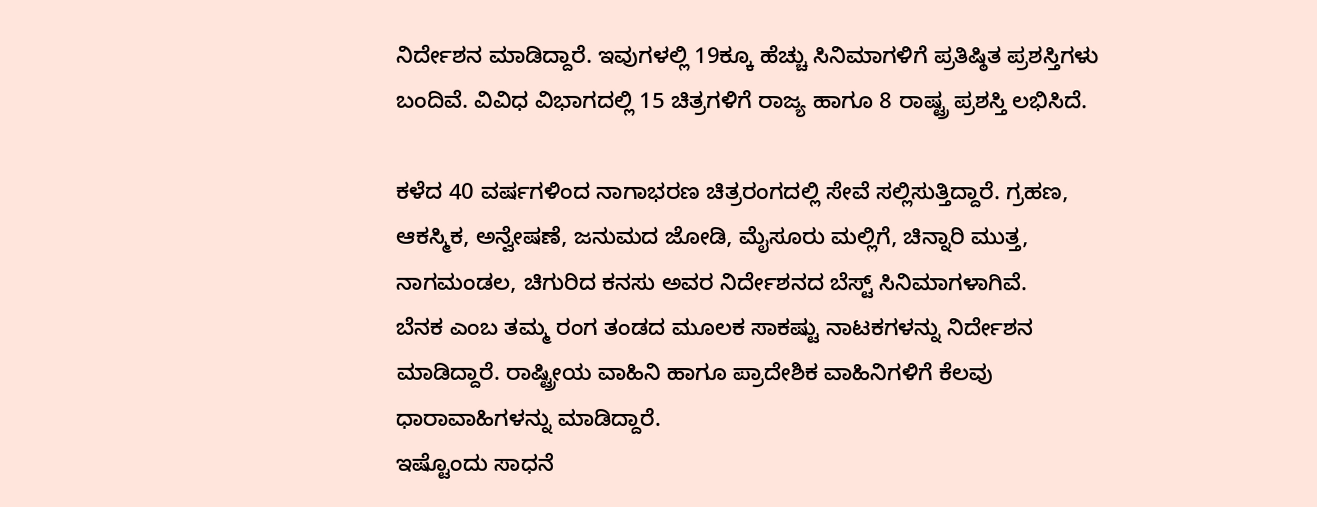ನಿರ್ದೇಶನ ಮಾಡಿದ್ದಾರೆ. ಇವುಗಳಲ್ಲಿ 19ಕ್ಕೂ ಹೆಚ್ಚು ಸಿನಿಮಾಗಳಿಗೆ ಪ್ರತಿಷ್ಠಿತ ಪ್ರಶಸ್ತಿಗಳು ಬಂದಿವೆ. ವಿವಿಧ ವಿಭಾಗದಲ್ಲಿ 15 ಚಿತ್ರಗಳಿಗೆ ರಾಜ್ಯ ಹಾಗೂ 8 ರಾಷ್ಟ್ರ ಪ್ರಶಸ್ತಿ ಲಭಿಸಿದೆ.

ಕಳೆದ 40 ವರ್ಷಗಳಿಂದ ನಾಗಾಭರಣ ಚಿತ್ರರಂಗದಲ್ಲಿ ಸೇವೆ ಸಲ್ಲಿಸುತ್ತಿದ್ದಾರೆ. ಗ್ರಹಣ, ಆಕಸ್ಮಿಕ, ಅನ್ವೇಷಣೆ, ಜನುಮದ ಜೋಡಿ, ಮೈಸೂರು ಮಲ್ಲಿಗೆ, ಚಿನ್ನಾರಿ ಮುತ್ತ, ನಾಗಮಂಡಲ, ಚಿಗುರಿದ ಕನಸು ಅವರ ನಿರ್ದೇಶನದ ಬೆಸ್ಟ್ ಸಿನಿಮಾಗಳಾಗಿವೆ.
ಬೆನಕ ಎಂಬ ತಮ್ಮ ರಂಗ ತಂಡದ ಮೂಲಕ ಸಾಕಷ್ಟು ನಾಟಕಗಳನ್ನು ನಿರ್ದೇಶನ ಮಾಡಿದ್ದಾರೆ. ರಾಷ್ಟ್ರೀಯ ವಾಹಿನಿ ಹಾಗೂ ಪ್ರಾದೇಶಿಕ ವಾಹಿನಿಗಳಿಗೆ ಕೆಲವು ಧಾರಾವಾಹಿಗಳನ್ನು ಮಾಡಿದ್ದಾರೆ.
ಇಷ್ಟೊಂದು ಸಾಧನೆ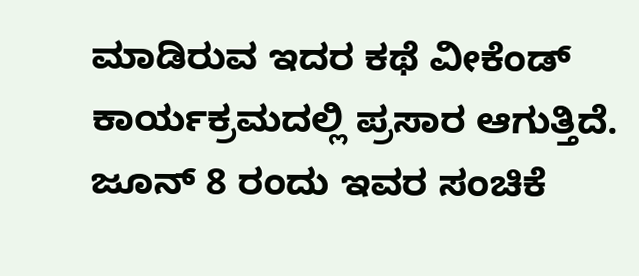ಮಾಡಿರುವ ಇದರ ಕಥೆ ವೀಕೆಂಡ್ ಕಾರ್ಯಕ್ರಮದಲ್ಲಿ ಪ್ರಸಾರ ಆಗುತ್ತಿದೆ. ಜೂನ್ 8 ರಂದು ಇವರ ಸಂಚಿಕೆ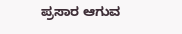ಪ್ರಸಾರ ಆಗುವ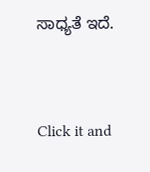ಸಾಧ್ಯತೆ ಇದೆ.


Click it and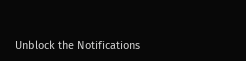Unblock the Notifications